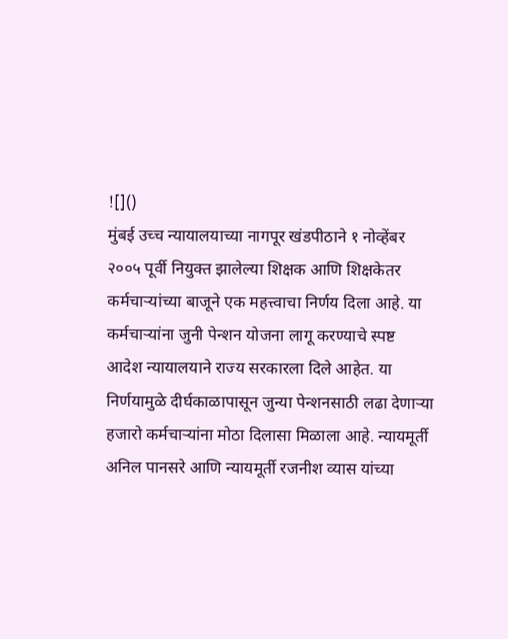![]()
मुंबई उच्च न्यायालयाच्या नागपूर खंडपीठाने १ नोव्हेंबर २००५ पूर्वी नियुक्त झालेल्या शिक्षक आणि शिक्षकेतर कर्मचाऱ्यांच्या बाजूने एक महत्त्वाचा निर्णय दिला आहे. या कर्मचाऱ्यांना जुनी पेन्शन योजना लागू करण्याचे स्पष्ट आदेश न्यायालयाने राज्य सरकारला दिले आहेत. या निर्णयामुळे दीर्घकाळापासून जुन्या पेन्शनसाठी लढा देणाऱ्या हजारो कर्मचाऱ्यांना मोठा दिलासा मिळाला आहे. न्यायमूर्ती अनिल पानसरे आणि न्यायमूर्ती रजनीश व्यास यांच्या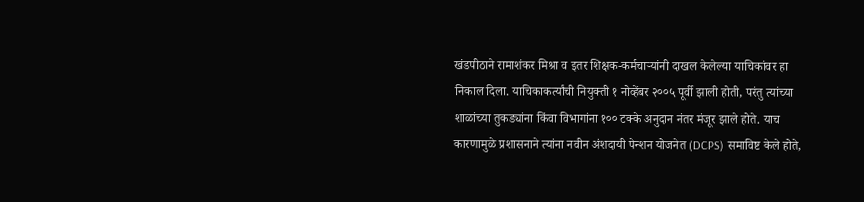खंडपीठाने रामाशंकर मिश्रा व इतर शिक्षक-कर्मचाऱ्यांनी दाखल केलेल्या याचिकांवर हा निकाल दिला. याचिकाकर्त्यांची नियुक्ती १ नोव्हेंबर २००५ पूर्वी झाली होती, परंतु त्यांच्या शाळांच्या तुकड्यांना किंवा विभागांना १०० टक्के अनुदान नंतर मंजूर झाले होते. याच कारणामुळे प्रशासनाने त्यांना नवीन अंशदायी पेन्शन योजनेत (DCPS) समाविष्ट केले होते,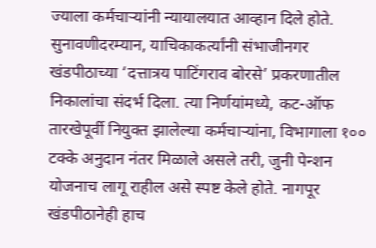ज्याला कर्मचाऱ्यांनी न्यायालयात आव्हान दिले होते. सुनावणीदरम्यान, याचिकाकर्त्यांनी संभाजीनगर खंडपीठाच्या ‘दत्तात्रय पाटिंगराव बोरसे’ प्रकरणातील निकालांचा संदर्भ दिला. त्या निर्णयांमध्ये, कट-ऑफ तारखेपूर्वी नियुक्त झालेल्या कर्मचाऱ्यांना, विभागाला १०० टक्के अनुदान नंतर मिळाले असले तरी, जुनी पेन्शन योजनाच लागू राहील असे स्पष्ट केले होते. नागपूर खंडपीठानेही हाच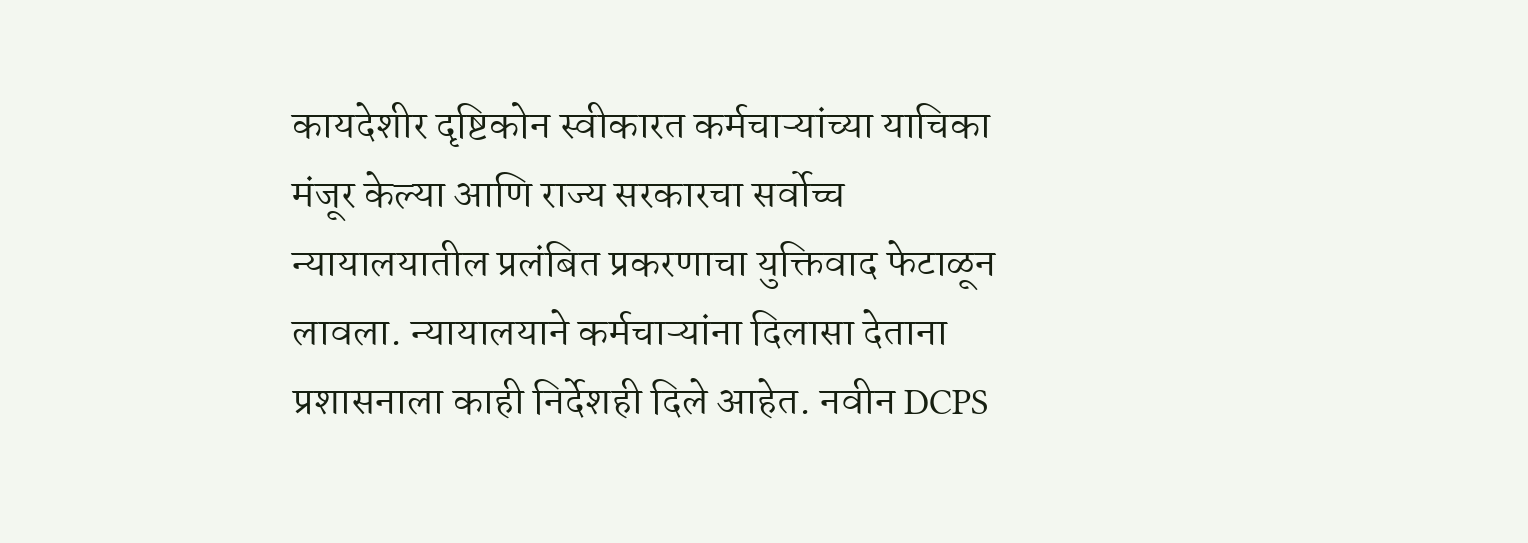कायदेशीर दृष्टिकोन स्वीकारत कर्मचाऱ्यांच्या याचिका मंजूर केल्या आणि राज्य सरकारचा सर्वोच्च न्यायालयातील प्रलंबित प्रकरणाचा युक्तिवाद फेटाळून लावला. न्यायालयाने कर्मचाऱ्यांना दिलासा देताना प्रशासनाला काही निर्देशही दिले आहेत. नवीन DCPS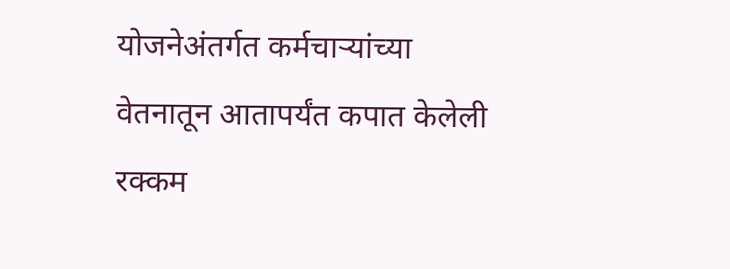योजनेअंतर्गत कर्मचाऱ्यांच्या वेतनातून आतापर्यंत कपात केलेली रक्कम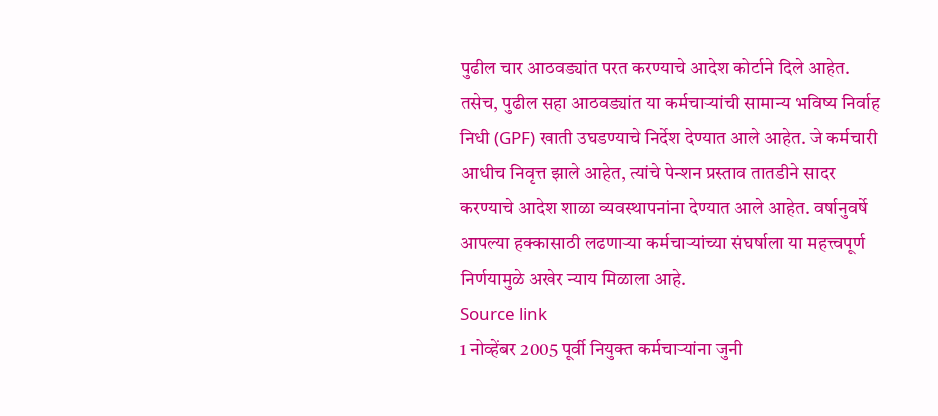पुढील चार आठवड्यांत परत करण्याचे आदेश कोर्टाने दिले आहेत. तसेच, पुढील सहा आठवड्यांत या कर्मचाऱ्यांची सामान्य भविष्य निर्वाह निधी (GPF) खाती उघडण्याचे निर्देश देण्यात आले आहेत. जे कर्मचारी आधीच निवृत्त झाले आहेत, त्यांचे पेन्शन प्रस्ताव तातडीने सादर करण्याचे आदेश शाळा व्यवस्थापनांना देण्यात आले आहेत. वर्षानुवर्षे आपल्या हक्कासाठी लढणाऱ्या कर्मचाऱ्यांच्या संघर्षाला या महत्त्वपूर्ण निर्णयामुळे अखेर न्याय मिळाला आहे.
Source link
1 नोव्हेंबर 2005 पूर्वी नियुक्त कर्मचाऱ्यांना जुनी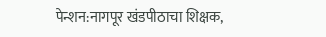पेन्शन:नागपूर खंडपीठाचा शिक्षक,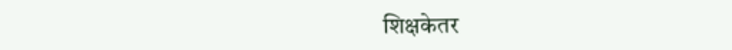शिक्षकेतर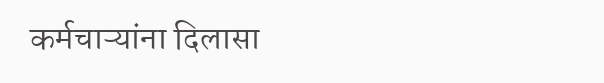कर्मचाऱ्यांना दिलासा